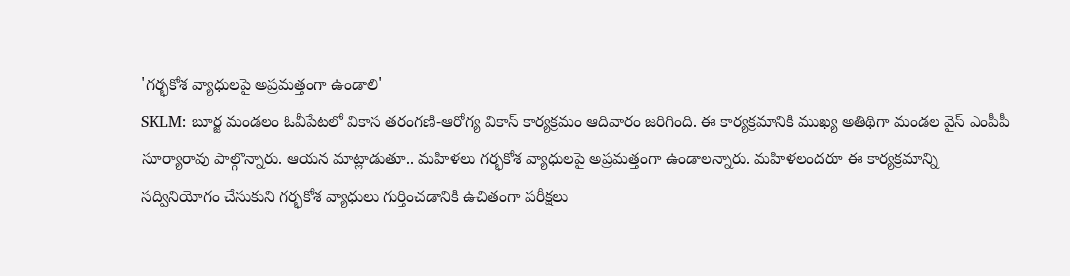'గర్భకోశ వ్యాధులపై అప్రమత్తంగా ఉండాలి'
SKLM: బూర్జ మండలం ఓవీపేటలో వికాస తరంగణి-ఆరోగ్య వికాస్ కార్యక్రమం ఆదివారం జరిగింది. ఈ కార్యక్రమానికి ముఖ్య అతిథిగా మండల వైస్ ఎంపీపీ సూర్యారావు పాల్గొన్నారు. ఆయన మాట్లాడుతూ.. మహిళలు గర్భకోశ వ్యాధులపై అప్రమత్తంగా ఉండాలన్నారు. మహిళలందరూ ఈ కార్యక్రమాన్ని సద్వినియోగం చేసుకుని గర్భకోశ వ్యాధులు గుర్తించడానికి ఉచితంగా పరీక్షలు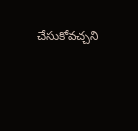చేసుకోవచ్చని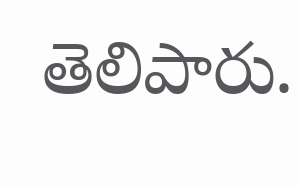తెలిపారు.